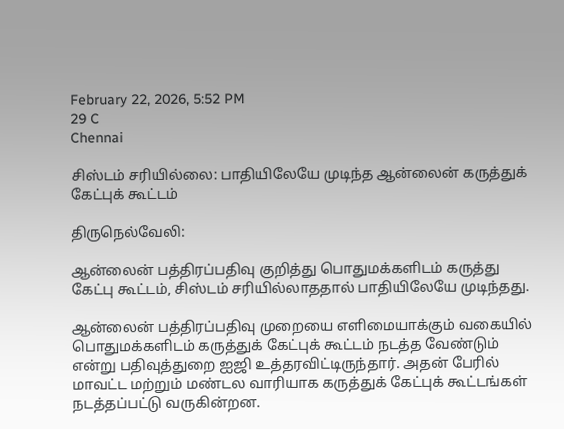February 22, 2026, 5:52 PM
29 C
Chennai

சிஸ்டம் சரியில்லை: பாதியிலேயே முடிந்த ஆன்லைன் கருத்துக் கேட்புக் கூட்டம்

திருநெல்வேலி:

ஆன்லைன் பத்திரப்பதிவு குறித்து பொதுமக்களிடம் கருத்து கேட்பு கூட்டம், சிஸ்டம் சரியில்லாததால் பாதியிலேயே முடிந்தது.

ஆன்லைன் பத்திரப்பதிவு முறையை எளிமையாக்கும் வகையில் பொதுமக்களிடம் கருத்துக் கேட்புக் கூட்டம் நடத்த வேண்டும் என்று பதிவுத்துறை ஐஜி உத்தரவிட்டிருந்தார். அதன் பேரில் மாவட்ட மற்றும் மண்டல வாரியாக கருத்துக் கேட்புக் கூட்டங்கள் நடத்தப்பட்டு வருகின்றன.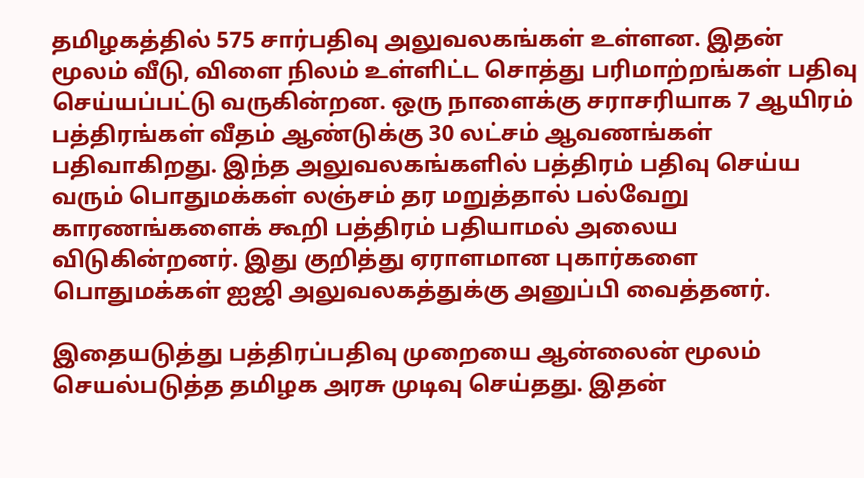தமிழகத்தில் 575 சார்பதிவு அலுவலகங்கள் உள்ளன. இதன் மூலம் வீடு, விளை நிலம் உள்ளிட்ட சொத்து பரிமாற்றங்கள் பதிவு செய்யப்பட்டு வருகின்றன. ஒரு நாளைக்கு சராசரியாக 7 ஆயிரம் பத்திரங்கள் வீதம் ஆண்டுக்கு 30 லட்சம் ஆவணங்கள் பதிவாகிறது. இந்த அலுவலகங்களில் பத்திரம் பதிவு செய்ய வரும் பொதுமக்கள் லஞ்சம் தர மறுத்தால் பல்வேறு காரணங்களைக் கூறி பத்திரம் பதியாமல் அலைய விடுகின்றனர். இது குறித்து ஏராளமான புகார்களை பொதுமக்கள் ஐஜி அலுவலகத்துக்கு அனுப்பி வைத்தனர்.

இதையடுத்து பத்திரப்பதிவு முறையை ஆன்லைன் மூலம் செயல்படுத்த தமிழக அரசு முடிவு செய்தது. இதன்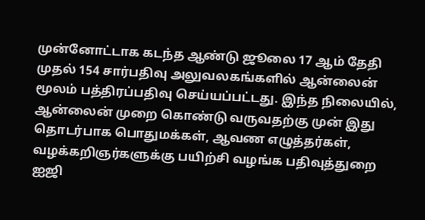முன்னோட்டாக கடந்த ஆண்டு ஜூலை 17 ஆம் தேதி முதல் 154 சார்பதிவு அலுவலகங்களில் ஆன்லைன் மூலம் பத்திரப்பதிவு செய்யப்பட்டது. இந்த நிலையில், ஆன்லைன் முறை கொண்டு வருவதற்கு முன் இது தொடர்பாக பொதுமக்கள், ஆவண எழுத்தர்கள், வழக்கறிஞர்களுக்கு பயிற்சி வழங்க பதிவுத்துறை ஐஜி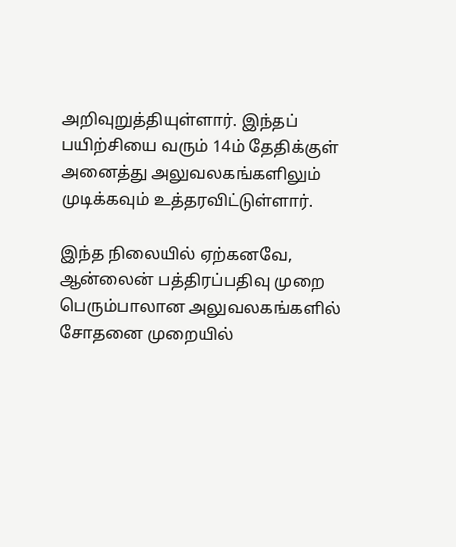அறிவுறுத்தியுள்ளார். இந்தப் பயிற்சியை வரும் 14ம் தேதிக்குள் அனைத்து அலுவலகங்களிலும் முடிக்கவும் உத்தரவிட்டுள்ளார்.

இந்த நிலையில் ஏற்கனவே, ஆன்லைன் பத்திரப்பதிவு முறை பெரும்பாலான அலுவலகங்களில் சோதனை முறையில்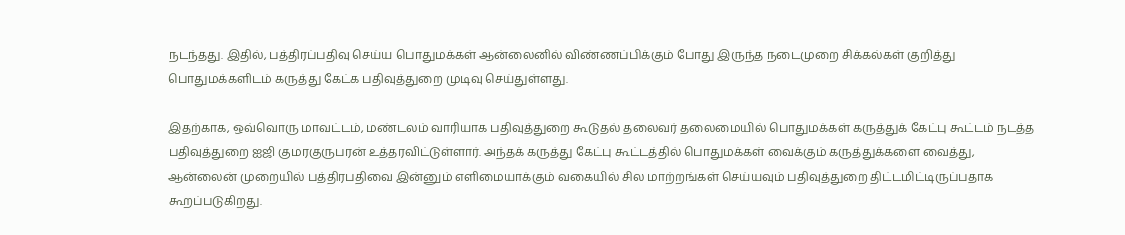நடந்தது. இதில், பத்திரப்பதிவு செய்ய பொதுமக்கள் ஆன்லைனில் விண்ணப்பிக்கும் போது இருந்த நடைமுறை சிக்கல்கள் குறித்து பொதுமக்களிடம் கருத்து கேட்க பதிவுத்துறை முடிவு செய்துள்ளது.

இதற்காக, ஒவ்வொரு மாவட்டம், மண்டலம் வாரியாக பதிவுத்துறை கூடுதல் தலைவர் தலைமையில் பொதுமக்கள் கருத்துக் கேட்பு கூட்டம் நடத்த பதிவுத்துறை ஐஜி குமரகுருபரன் உத்தரவிட்டுள்ளார். அந்தக் கருத்து கேட்பு கூட்டத்தில் பொதுமக்கள் வைக்கும் கருத்துக்களை வைத்து, ஆன்லைன் முறையில் பத்திரபதிவை இன்னும் எளிமையாக்கும் வகையில் சில மாற்றங்கள் செய்யவும் பதிவுத்துறை திட்டமிட்டிருப்பதாக கூறப்படுகிறது.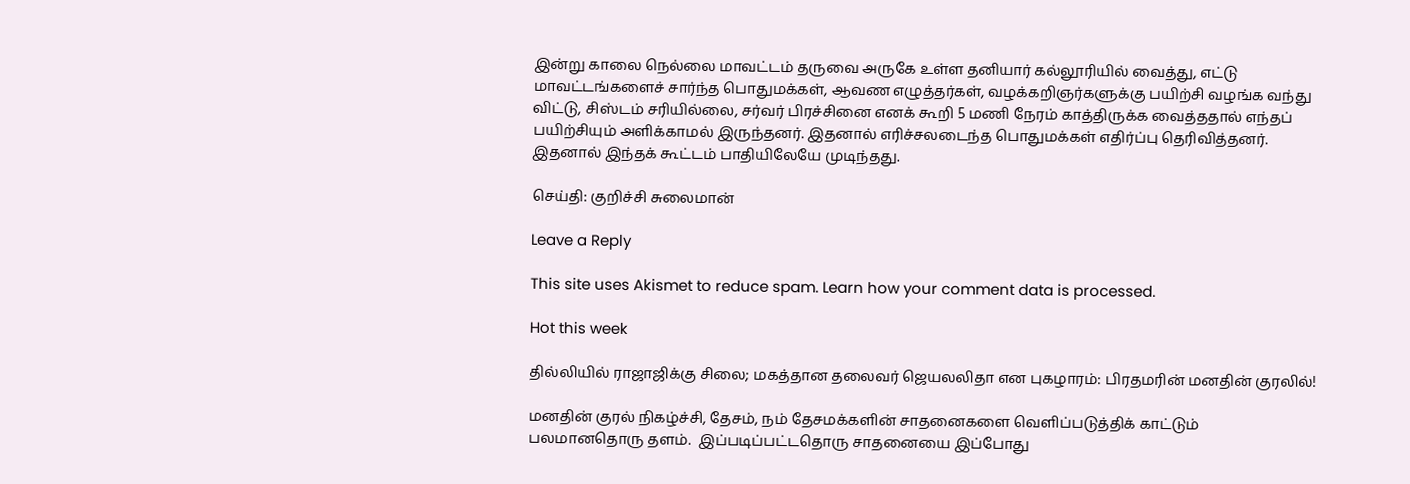இன்று காலை நெல்லை மாவட்டம் தருவை அருகே உள்ள தனியார் கல்லூரியில் வைத்து, எட்டு மாவட்டங்களைச் சார்ந்த பொதுமக்கள், ஆவண எழுத்தர்கள், வழக்கறிஞர்களுக்கு பயிற்சி வழங்க வந்து விட்டு, சிஸ்டம் சரியில்லை, சர்வர் பிரச்சினை எனக் கூறி 5 மணி நேரம் காத்திருக்க வைத்ததால் எந்தப் பயிற்சியும் அளிக்காமல் இருந்தனர். இதனால் எரிச்சலடைந்த பொதுமக்கள் எதிர்ப்பு தெரிவித்தனர். இதனால் இந்தக் கூட்டம் பாதியிலேயே முடிந்தது.

செய்தி: குறிச்சி சுலைமான்

Leave a Reply

This site uses Akismet to reduce spam. Learn how your comment data is processed.

Hot this week

தில்லியில் ராஜாஜிக்கு சிலை; மகத்தான தலைவர் ஜெயலலிதா என புகழாரம்: பிரதமரின் மனதின் குரலில்!

மனதின் குரல் நிகழ்ச்சி, தேசம், நம் தேசமக்களின் சாதனைகளை வெளிப்படுத்திக் காட்டும் பலமானதொரு தளம்.  இப்படிப்பட்டதொரு சாதனையை இப்போது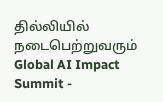தில்லியில் நடைபெற்றுவரும் Global AI Impact Summit -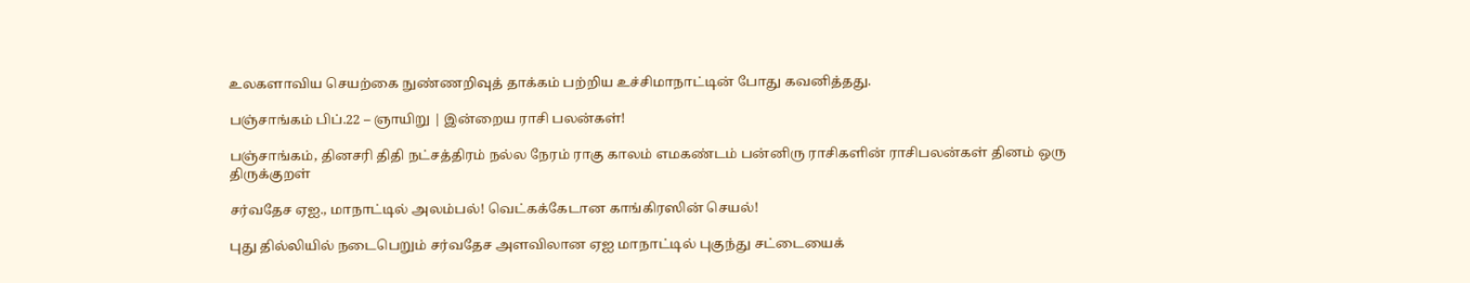உலகளாவிய செயற்கை நுண்ணறிவுத் தாக்கம் பற்றிய உச்சிமாநாட்டின் போது கவனித்தது.

பஞ்சாங்கம் பிப்.22 – ஞாயிறு | இன்றைய ராசி பலன்கள்!

பஞ்சாங்கம், தினசரி திதி நட்சத்திரம் நல்ல நேரம் ராகு காலம் எமகண்டம் பன்னிரு ராசிகளின் ராசிபலன்கள் தினம் ஒரு திருக்குறள்

சர்வதேச ஏஐ., மாநாட்டில் அலம்பல்! வெட்கக்கேடான காங்கிரஸின் செயல்!

புது தில்லியில் நடைபெறும் சர்வதேச அளவிலான ஏஐ மாநாட்டில் புகுந்து சட்டையைக்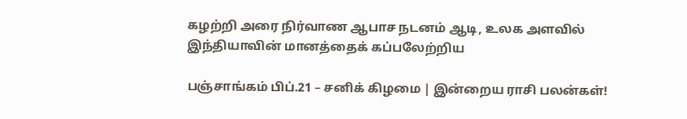கழற்றி அரை நிர்வாண ஆபாச நடனம் ஆடி, உலக அளவில் இந்தியாவின் மானத்தைக் கப்பலேற்றிய

பஞ்சாங்கம் பிப்.21 – சனிக் கிழமை | இன்றைய ராசி பலன்கள்!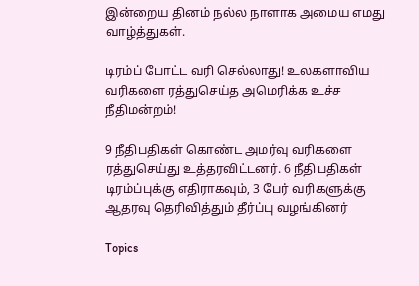இன்றைய தினம் நல்ல நாளாக அமைய எமது வாழ்த்துகள்.

டிரம்ப் போட்ட வரி செல்லாது! உலகளாவிய வரிகளை ரத்துசெய்த அமெரிக்க உச்ச நீதிமன்றம்!

9 நீதிபதிகள் கொண்ட அமர்வு வரிகளை ரத்துசெய்து உத்தரவிட்டனர். 6 நீதிபதிகள் டிரம்ப்புக்கு எதிராகவும், 3 பேர் வரிகளுக்கு ஆதரவு தெரிவித்தும் தீர்ப்பு வழங்கினர்

Topics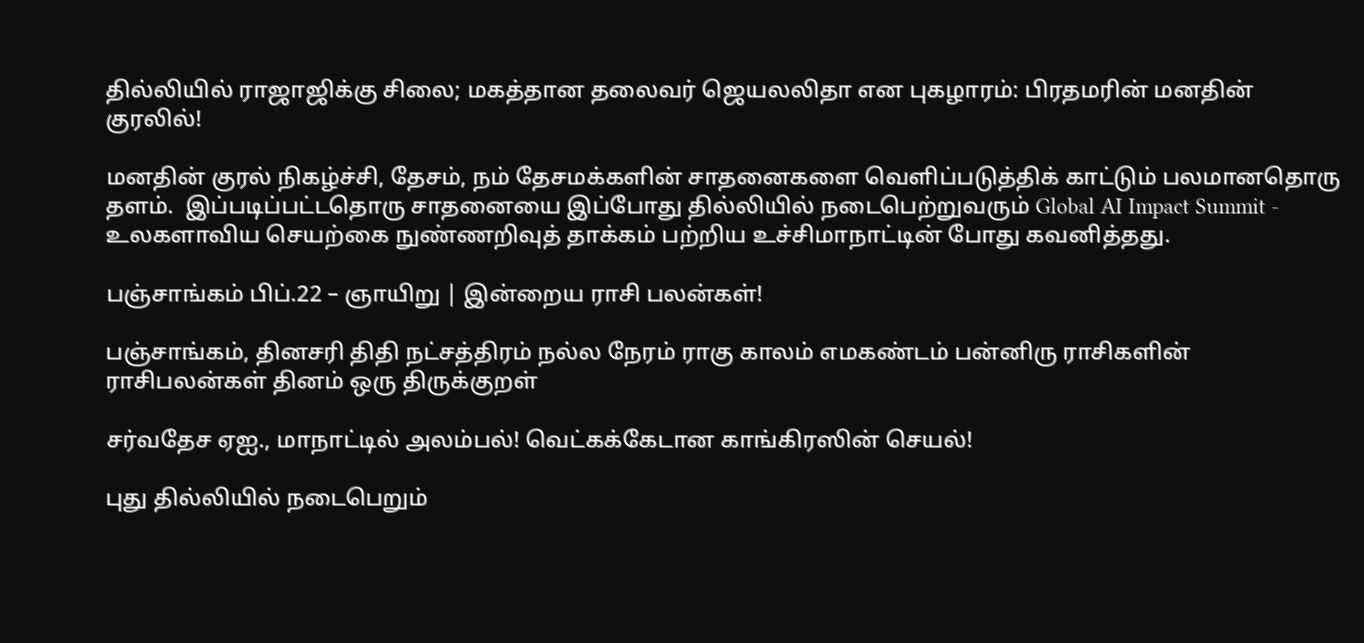தில்லியில் ராஜாஜிக்கு சிலை; மகத்தான தலைவர் ஜெயலலிதா என புகழாரம்: பிரதமரின் மனதின் குரலில்!

மனதின் குரல் நிகழ்ச்சி, தேசம், நம் தேசமக்களின் சாதனைகளை வெளிப்படுத்திக் காட்டும் பலமானதொரு தளம்.  இப்படிப்பட்டதொரு சாதனையை இப்போது தில்லியில் நடைபெற்றுவரும் Global AI Impact Summit - உலகளாவிய செயற்கை நுண்ணறிவுத் தாக்கம் பற்றிய உச்சிமாநாட்டின் போது கவனித்தது.

பஞ்சாங்கம் பிப்.22 – ஞாயிறு | இன்றைய ராசி பலன்கள்!

பஞ்சாங்கம், தினசரி திதி நட்சத்திரம் நல்ல நேரம் ராகு காலம் எமகண்டம் பன்னிரு ராசிகளின் ராசிபலன்கள் தினம் ஒரு திருக்குறள்

சர்வதேச ஏஐ., மாநாட்டில் அலம்பல்! வெட்கக்கேடான காங்கிரஸின் செயல்!

புது தில்லியில் நடைபெறும்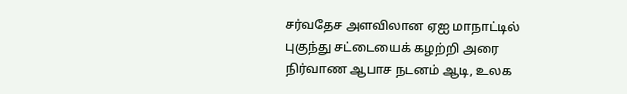சர்வதேச அளவிலான ஏஐ மாநாட்டில் புகுந்து சட்டையைக் கழற்றி அரை நிர்வாண ஆபாச நடனம் ஆடி, உலக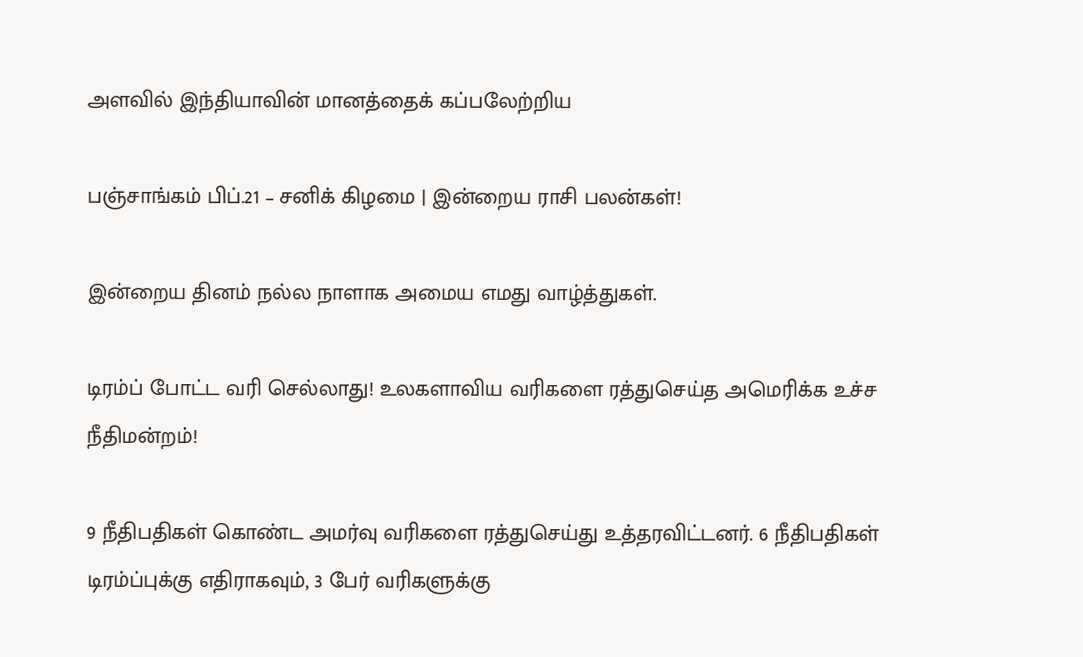அளவில் இந்தியாவின் மானத்தைக் கப்பலேற்றிய

பஞ்சாங்கம் பிப்.21 – சனிக் கிழமை | இன்றைய ராசி பலன்கள்!

இன்றைய தினம் நல்ல நாளாக அமைய எமது வாழ்த்துகள்.

டிரம்ப் போட்ட வரி செல்லாது! உலகளாவிய வரிகளை ரத்துசெய்த அமெரிக்க உச்ச நீதிமன்றம்!

9 நீதிபதிகள் கொண்ட அமர்வு வரிகளை ரத்துசெய்து உத்தரவிட்டனர். 6 நீதிபதிகள் டிரம்ப்புக்கு எதிராகவும், 3 பேர் வரிகளுக்கு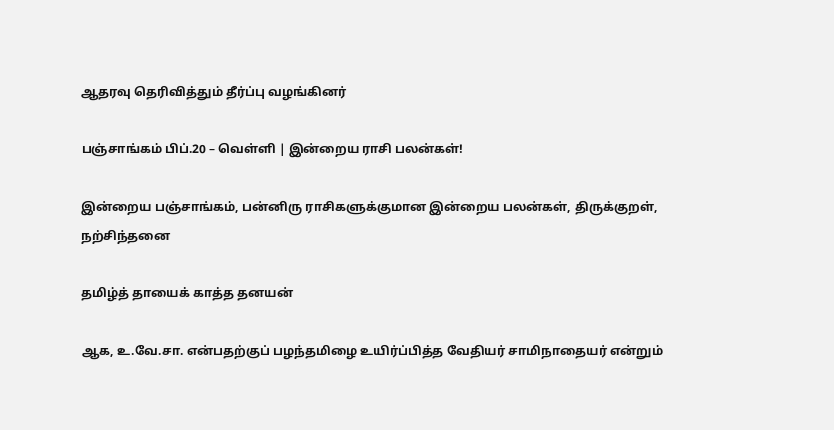ஆதரவு தெரிவித்தும் தீர்ப்பு வழங்கினர்

பஞ்சாங்கம் பிப்.20 – வெள்ளி | இன்றைய ராசி பலன்கள்!

இன்றைய பஞ்சாங்கம், பன்னிரு ராசிகளுக்குமான இன்றைய பலன்கள், திருக்குறள், நற்சிந்தனை

தமிழ்த் தாயைக் காத்த தனயன்

ஆக, உ.வே.சா. என்பதற்குப் பழந்தமிழை உயிர்ப்பித்த வேதியர் சாமிநாதையர் என்றும்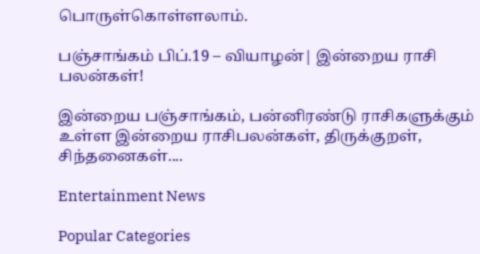பொருள்கொள்ளலாம்.

பஞ்சாங்கம் பிப்.19 – வியாழன்| இன்றைய ராசி பலன்கள்!

இன்றைய பஞ்சாங்கம், பன்னிரண்டு ராசிகளுக்கும் உள்ள இன்றைய ராசிபலன்கள், திருக்குறள், சிந்தனைகள்....

Entertainment News

Popular Categories